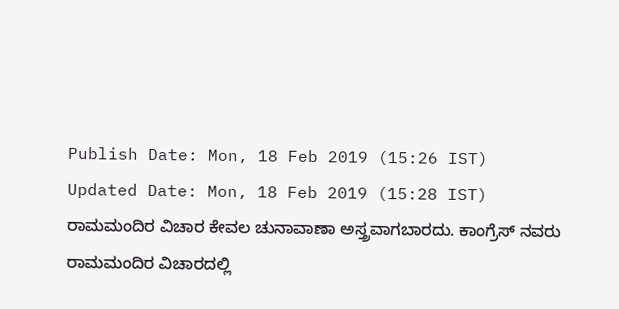Publish Date: Mon, 18 Feb 2019 (15:26 IST)
Updated Date: Mon, 18 Feb 2019 (15:28 IST)
ರಾಮಮಂದಿರ ವಿಚಾರ ಕೇವಲ ಚುನಾವಾಣಾ ಅಸ್ತ್ರವಾಗಬಾರದು. ಕಾಂಗ್ರೆಸ್ ನವರು ರಾಮಮಂದಿರ ವಿಚಾರದಲ್ಲಿ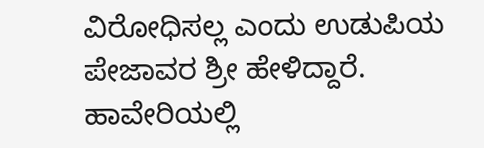ವಿರೋಧಿಸಲ್ಲ ಎಂದು ಉಡುಪಿಯ ಪೇಜಾವರ ಶ್ರೀ ಹೇಳಿದ್ದಾರೆ.
ಹಾವೇರಿಯಲ್ಲಿ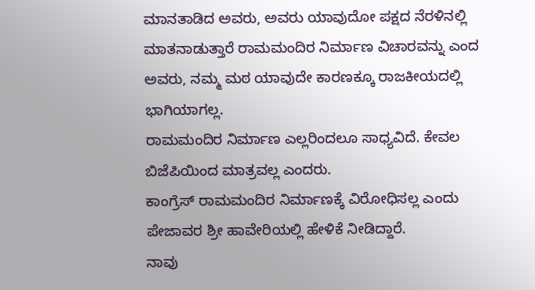ಮಾನತಾಡಿದ ಅವರು, ಅವರು ಯಾವುದೋ ಪಕ್ಷದ ನೆರಳಿನಲ್ಲಿ ಮಾತನಾಡುತ್ತಾರೆ ರಾಮಮಂದಿರ ನಿರ್ಮಾಣ ವಿಚಾರವನ್ನು ಎಂದ ಅವರು, ನಮ್ಮ ಮಠ ಯಾವುದೇ ಕಾರಣಕ್ಕೂ ರಾಜಕೀಯದಲ್ಲಿ ಭಾಗಿಯಾಗಲ್ಲ.
ರಾಮಮಂದಿರ ನಿರ್ಮಾಣ ಎಲ್ಲರಿಂದಲೂ ಸಾಧ್ಯವಿದೆ. ಕೇವಲ ಬಿಜೆಪಿಯಿಂದ ಮಾತ್ರವಲ್ಲ ಎಂದರು.
ಕಾಂಗ್ರೆಸ್ ರಾಮಮಂದಿರ ನಿರ್ಮಾಣಕ್ಕೆ ವಿರೋಧಿಸಲ್ಲ ಎಂದು ಪೇಜಾವರ ಶ್ರೀ ಹಾವೇರಿಯಲ್ಲಿ ಹೇಳಿಕೆ ನೀಡಿದ್ದಾರೆ.
ನಾವು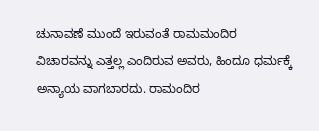ಚುನಾವಣೆ ಮುಂದೆ ಇರುವಂತೆ ರಾಮಮಂದಿರ ವಿಚಾರವನ್ನು ಎತ್ತಲ್ಲ ಎಂದಿರುವ ಅವರು, ಹಿಂದೂ ಧರ್ಮಕ್ಕೆ ಅನ್ಯಾಯ ವಾಗಬಾರದು. ರಾಮಂದಿರ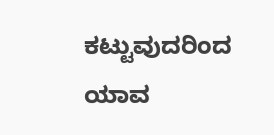ಕಟ್ಟುವುದರಿಂದ ಯಾವ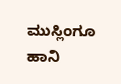ಮುಸ್ಲಿಂಗೂ ಹಾನಿ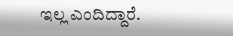ಇಲ್ಲ ಎಂದಿದ್ದಾರೆ.